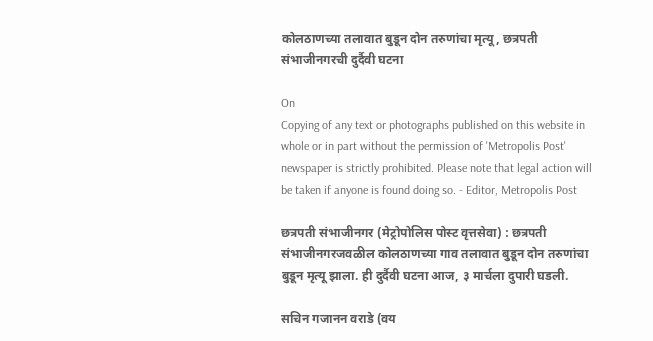कोलठाणच्या तलावात बुडून दोन तरुणांचा मृत्यू, छत्रपती संभाजीनगरची दुर्दैवी घटना

On
Copying of any text or photographs published on this website in whole or in part without the permission of 'Metropolis Post' newspaper is strictly prohibited. Please note that legal action will be taken if anyone is found doing so. - Editor, Metropolis Post

छत्रपती संभाजीनगर (मेट्रोपोलिस पोस्ट वृत्तसेवा) : छत्रपती संभाजीनगरजवळील कोलठाणच्या गाव तलावात बुडून दोन तरुणांचा बुडून मृत्‍यू झाला. ही दुर्दैवी घटना आज, ३ मार्चला दुपारी घडली.

सचिन गजानन वराडे (वय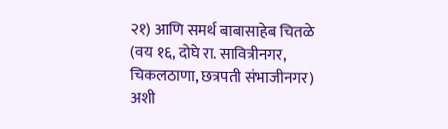२१) आणि समर्थ बाबासाहेब चितळे (वय १६, दोघे रा. सावित्रीनगर, चिकलठाणा, छत्रपती संभाजीनगर) अशी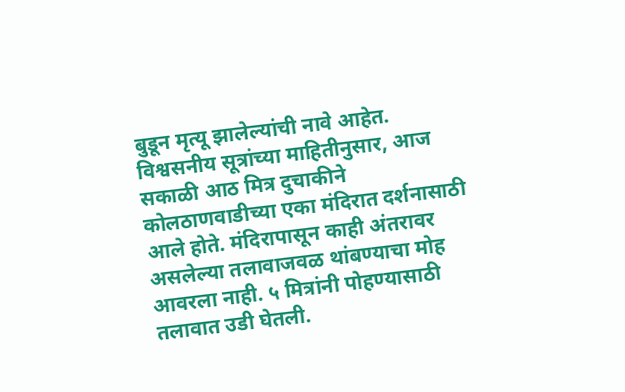बुडून मृत्यू झालेल्यांची नावे आहेत. विश्वसनीय सूत्रांच्या माहितीनुसार, आज सकाळी आठ मित्र दुचाकीने कोलठाणवाडीच्या एका मंदिरात दर्शनासाठी आले होते. मंदिरापासून काही अंतरावर असलेल्या तलावाजवळ थांबण्याचा मोह आवरला नाही. ५ मित्रांनी पोहण्यासाठी तलावात उडी घेतली.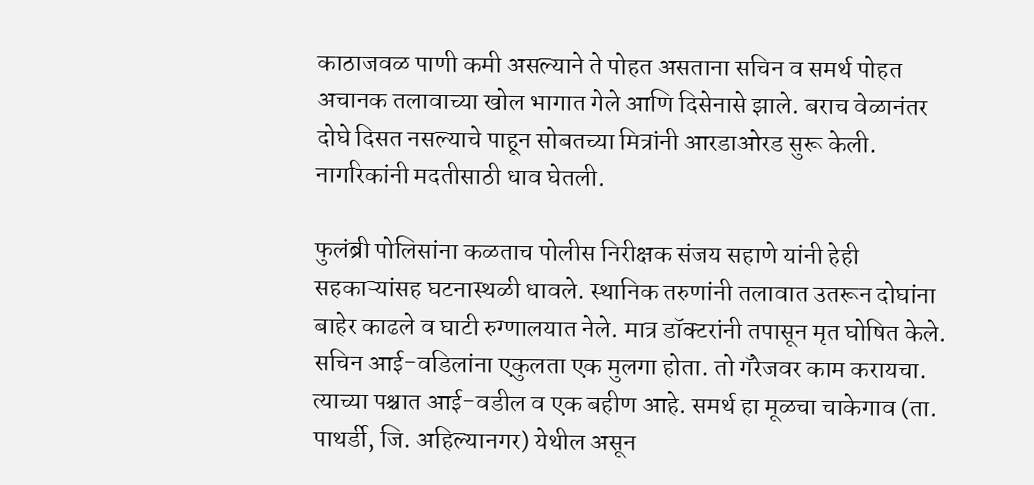काठाजवळ पाणी कमी असल्याने ते पोहत असताना सचिन व समर्थ पोहत अचानक तलावाच्या खोल भागात गेले आणि दिसेनासे झाले. बराच वेळानंतर दोघे दिसत नसल्याचे पाहून सोबतच्या मित्रांनी आरडाओरड सुरू केली. नागरिकांनी मदतीसाठी धाव घेतली.

फुलंब्री पोलिसांना कळताच पोलीस निरीक्षक संजय सहाणे यांनी हेही सहकाऱ्यांसह घटनास्‍थळी धावले. स्थानिक तरुणांनी तलावात उतरून दोघांना बाहेर काढले व घाटी रुग्णालयात नेले. मात्र डॉक्टरांनी तपासून मृत घोषित केले. सचिन आई-वडिलांना एकुलता एक मुलगा होता. तो गॅरेजवर काम करायचा. त्याच्या पश्चात आई-वडील व एक बहीण आहे. समर्थ हा मूळचा चाकेगाव (ता. पाथर्डी, जि. अहिल्यानगर) येथील असून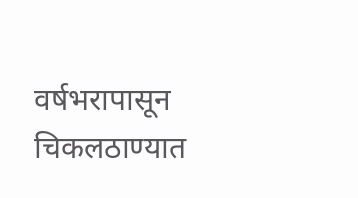वर्षभरापासून चिकलठाण्यात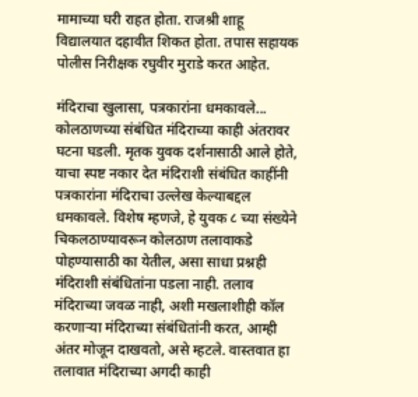मामाच्या घरी राहत होता. राजश्री शाहू विद्यालयात दहावीत शिकत होता. तपास सहायक पोलीस निरीक्षक रघुवीर मुराडे करत आहेत.

मंदिराचा खुलासा, पत्रकारांना धमकावले...
कोलठाणच्या संबंधित मंदिराच्या काही अंतरावर घटना घडली. मृतक युवक दर्शनासाठी आले होते, याचा स्पष्ट नकार देत मंदिराशी संबंधित काहींनी पत्रकारांना मंदिराचा उल्लेख केल्याबद्दल धमकावले. विशेष म्हणजे, हे युवक ८ च्या संख्येने चिकलठाण्यावरून कोलठाण तलावाकडे पोहण्यासाठी का येतील, असा साधा प्रश्नही मंदिराशी संबंधितांना पडला नाही. तलाव मंदिराच्या जवळ नाही, अशी मखलाशीही कॉल करणाऱ्या मंदिराच्या संबंधितांनी करत, आम्ही अंतर मोजून दाखवतो, असे म्हटले. वास्तवात हा तलावात मंदिराच्या अगदी काही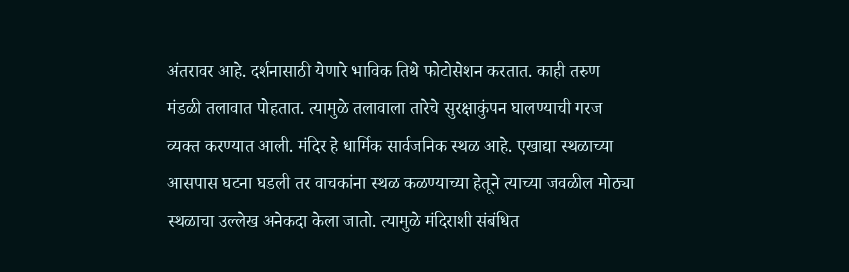अंतरावर आहे. दर्शनासाठी येणारे भाविक तिथे फोटोसेशन करतात. काही तरुण मंडळी तलावात पोहतात. त्यामुळे तलावाला तारेचे सुरक्षाकुंपन घालण्याची गरज व्यक्त करण्यात आली. मंदिर हे धार्मिक सार्वजनिक स्थळ आहे. एखाद्या स्थळाच्या आसपास घटना घडली तर वाचकांना स्थळ कळण्याच्या हेतूने त्याच्या जवळील मोठ्या स्थळाचा उल्लेख अनेकदा केला जातो. त्यामुळे मंदिराशी संबंधित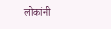लोकांनी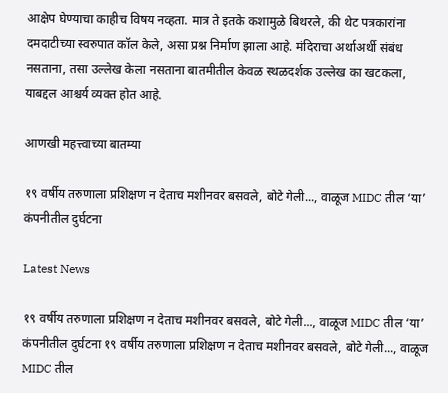आक्षेप घेण्याचा काहीच विषय नव्हता. मात्र ते इतके कशामुळे बिथरले, की थेट पत्रकारांना दमदाटीच्या स्वरुपात कॉल केले, असा प्रश्न निर्माण झाला आहे. मंदिराचा अर्थाअर्थी संबंध नसताना, तसा उल्लेख केला नसताना बातमीतील केवळ स्‍थळदर्शक उल्लेख का खटकला, याबद्दल आश्चर्य व्यक्त होत आहे.

आणखी महत्त्वाच्या बातम्या

१९ वर्षीय तरुणाला प्रशिक्षण न देताच मशीनवर बसवले, बोटे गेली..., वाळूज MIDC तील ‘या’ कंपनीतील दुर्घटना

Latest News

१९ वर्षीय तरुणाला प्रशिक्षण न देताच मशीनवर बसवले, बोटे गेली..., वाळूज MIDC तील ‘या’ कंपनीतील दुर्घटना १९ वर्षीय तरुणाला प्रशिक्षण न देताच मशीनवर बसवले, बोटे गेली..., वाळूज MIDC तील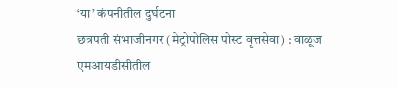‘या’ कंपनीतील दुर्घटना
छत्रपती संभाजीनगर (मेट्रोपोलिस पोस्ट वृत्तसेवा) : वाळूज एमआयडीसीतील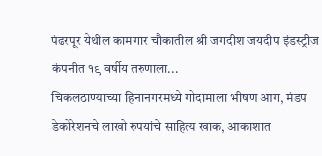पंढरपूर येथील कामगार चौकातील श्री जगदीश जयदीप इंडस्ट्रीज कंपनीत १९ वर्षीय तरुणाला...
चिकलठाण्याच्या हिनानगरमध्ये गोदामाला भीषण आग, मंडप डेकोरेशनचे लाखो रुपयांचे साहित्य खाक, आकाशात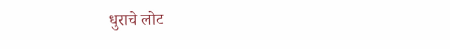धुराचे लोट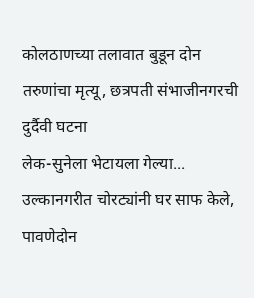कोलठाणच्या तलावात बुडून दोन तरुणांचा मृत्यू, छत्रपती संभाजीनगरची दुर्दैवी घटना
लेक-सुनेला भेटायला गेल्या... उल्कानगरीत चोरट्यांनी घर साफ केले, पावणेदोन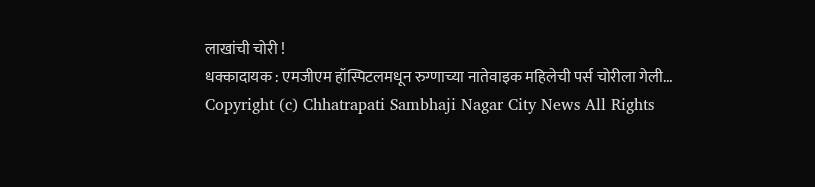लाखांची चोरी !
धक्कादायक : एमजीएम हॉस्पिटलमधून रुग्णाच्या नातेवाइक महिलेची पर्स चोरीला गेली...
Copyright (c) Chhatrapati Sambhaji Nagar City News All Rights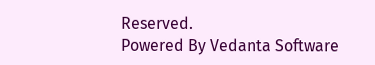Reserved.
Powered By Vedanta Software